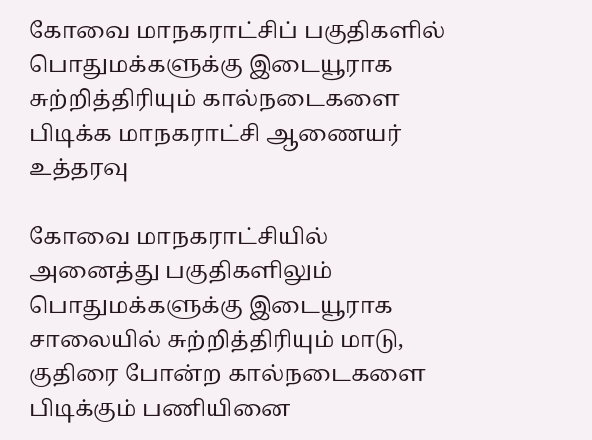கோவை மாநகராட்சிப் பகுதிகளில் பொதுமக்களுக்கு இடையூராக சுற்றித்திரியும் கால்நடைகளை பிடிக்க மாநகராட்சி ஆணையர் உத்தரவு

கோவை மாநகராட்சியில் அனைத்து பகுதிகளிலும் பொதுமக்களுக்கு இடையூராக சாலையில் சுற்றித்திரியும் மாடு, குதிரை போன்ற கால்நடைகளை பிடிக்கும் பணியினை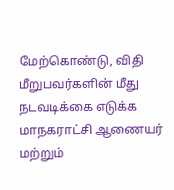மேற்கொண்டு, விதி மீறுபவர்களின் மீது நடவடிக்கை எடுக்க மாநகராட்சி ஆணையர் மற்றும்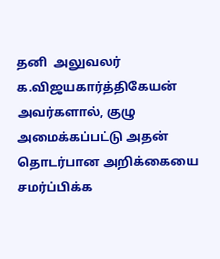தனி  அலுவலர் க.விஜயகார்த்திகேயன் அவர்களால், குழு அமைக்கப்பட்டு அதன் தொடர்பான அறிக்கையை சமர்ப்பிக்க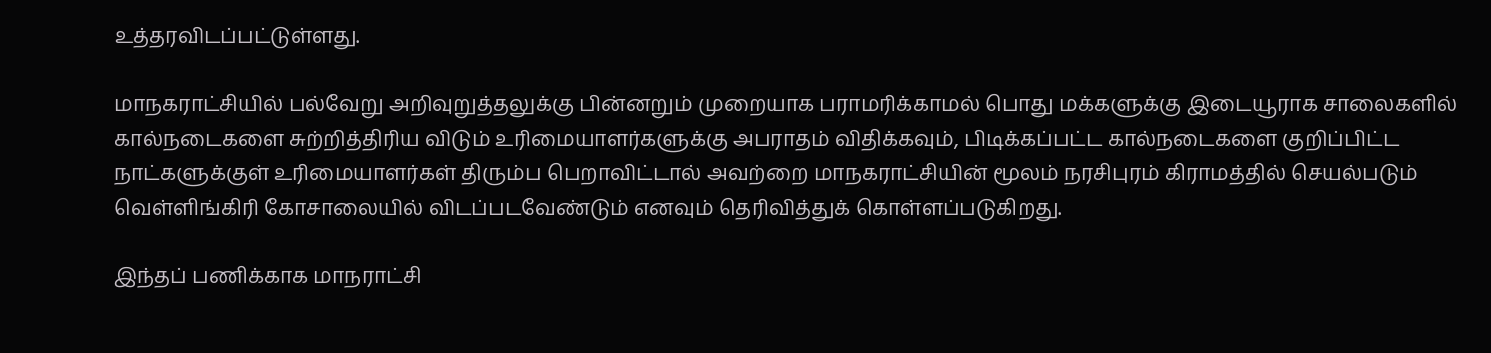உத்தரவிடப்பட்டுள்ளது.

மாநகராட்சியில் பல்வேறு அறிவுறுத்தலுக்கு பின்னறும் முறையாக பராமரிக்காமல் பொது மக்களுக்கு இடையூராக சாலைகளில் கால்நடைகளை சுற்றித்திரிய விடும் உரிமையாளர்களுக்கு அபராதம் விதிக்கவும், பிடிக்கப்பட்ட கால்நடைகளை குறிப்பிட்ட நாட்களுக்குள் உரிமையாளர்கள் திரும்ப பெறாவிட்டால் அவற்றை மாநகராட்சியின் மூலம் நரசிபுரம் கிராமத்தில் செயல்படும் வெள்ளிங்கிரி கோசாலையில் விடப்படவேண்டும் எனவும் தெரிவித்துக் கொள்ளப்படுகிறது.

இந்தப் பணிக்காக மாநராட்சி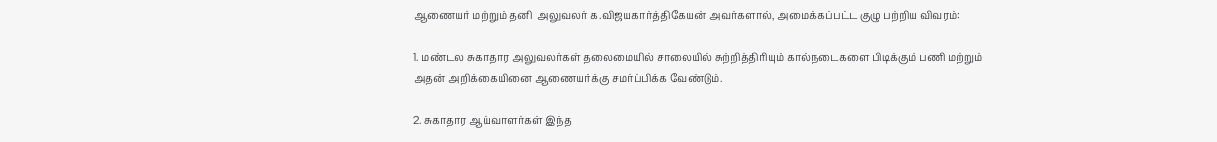ஆணையர் மற்றும் தனி  அலுவலர் க.விஜயகார்த்திகேயன் அவர்களால், அமைக்கப்பட்ட குழு பற்றிய விவரம்:

1. மண்டல சுகாதார அலுவலர்கள் தலைமையில் சாலையில் சுற்றித்திரியும் கால்நடைகளை பிடிக்கும் பணி மற்றும் அதன் அறிக்கையினை ஆணையர்க்கு சமர்ப்பிக்க வேண்டும்.

2. சுகாதார ஆய்வாளர்கள் இந்த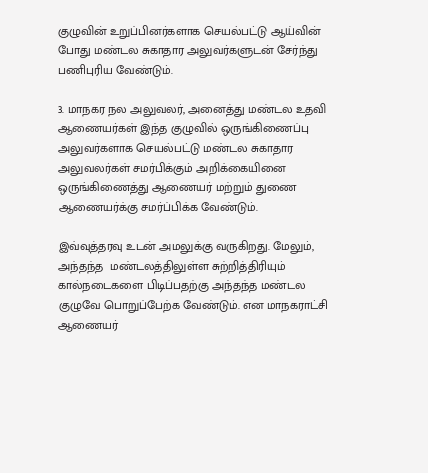குழுவின் உறுப்பினர்களாக செயல்பட்டு ஆய்வின் போது மண்டல சுகாதார அலுவர்களுடன் சேர்ந்து பணிபுரிய வேண்டும்.

3. மாநகர நல அலுவலர், அனைத்து மண்டல உதவி ஆணையர்கள் இந்த குழுவில் ஒருங்கிணைப்பு அலுவர்களாக செயல்பட்டு மண்டல சுகாதார அலுவலர்கள் சமர்பிக்கும் அறிக்கையினை ஒருங்கிணைத்து ஆணையர் மற்றும் துணை ஆணையர்க்கு சமர்ப்பிக்க வேண்டும்.

இவ்வுத்தரவு உடன் அமலுக்கு வருகிறது. மேலும், அந்தந்த  மண்டலத்திலுள்ள சுற்றித்திரியும் கால்நடைகளை பிடிப்பதற்கு அந்தந்த மண்டல குழுவே பொறுப்பேற்க வேண்டும். என மாநகராட்சி ஆணையர்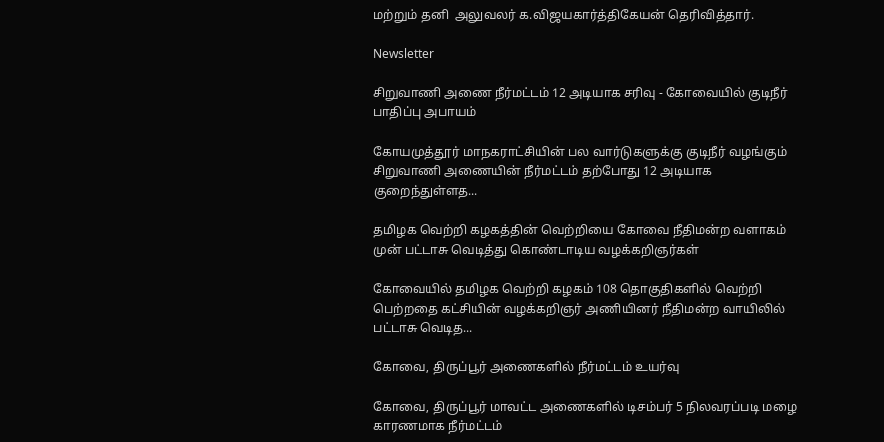மற்றும் தனி  அலுவலர் க.விஜயகார்த்திகேயன் தெரிவித்தார்.

Newsletter

சிறுவாணி அணை நீர்மட்டம் 12 அடியாக சரிவு - கோவையில் குடிநீர் பாதிப்பு அபாயம்

கோயமுத்தூர் மாநகராட்சியின் பல வார்டுகளுக்கு குடிநீர் வழங்கும் சிறுவாணி அணையின் நீர்மட்டம் தற்போது 12 அடியாக குறைந்துள்ளத...

தமிழக வெற்றி கழகத்தின் வெற்றியை கோவை நீதிமன்ற வளாகம் முன் பட்டாசு வெடித்து கொண்டாடிய வழக்கறிஞர்கள்

கோவையில் தமிழக வெற்றி கழகம் 108 தொகுதிகளில் வெற்றி பெற்றதை கட்சியின் வழக்கறிஞர் அணியினர் நீதிமன்ற வாயிலில் பட்டாசு வெடித...

கோவை, திருப்பூர் அணைகளில் நீர்மட்டம் உயர்வு

கோவை, திருப்பூர் மாவட்ட அணைகளில் டிசம்பர் 5 நிலவரப்படி மழை காரணமாக நீர்மட்டம்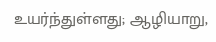உயர்ந்துள்ளது; ஆழியாறு,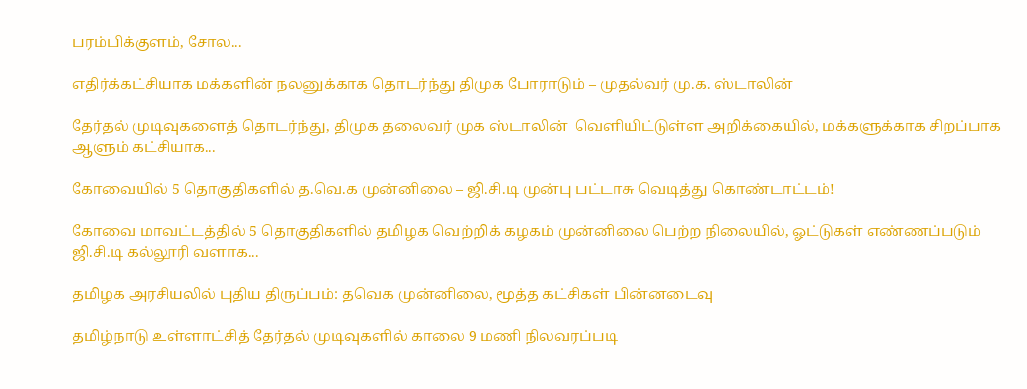பரம்பிக்குளம், சோல...

எதிர்க்கட்சியாக மக்களின் நலனுக்காக தொடர்ந்து திமுக போராடும் – முதல்வர் மு.க. ஸ்டாலின்

தேர்தல் முடிவுகளைத் தொடர்ந்து, திமுக தலைவர் முக ஸ்டாலின்  வெளியிட்டுள்ள அறிக்கையில், மக்களுக்காக சிறப்பாக ஆளும் கட்சியாக...

கோவையில் 5 தொகுதிகளில் த.வெ.க முன்னிலை – ஜி.சி.டி முன்பு பட்டாசு வெடித்து கொண்டாட்டம்!

கோவை மாவட்டத்தில் 5 தொகுதிகளில் தமிழக வெற்றிக் கழகம் முன்னிலை பெற்ற நிலையில், ஓட்டுகள் எண்ணப்படும் ஜி.சி.டி கல்லூரி வளாக...

தமிழக அரசியலில் புதிய திருப்பம்: தவெக முன்னிலை, மூத்த கட்சிகள் பின்னடைவு

தமிழ்நாடு உள்ளாட்சித் தேர்தல் முடிவுகளில் காலை 9 மணி நிலவரப்படி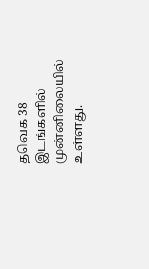தவெக 38 இடங்களில் முன்னிலையில் உள்ளது.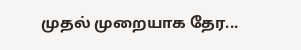முதல் முறையாக தேர...